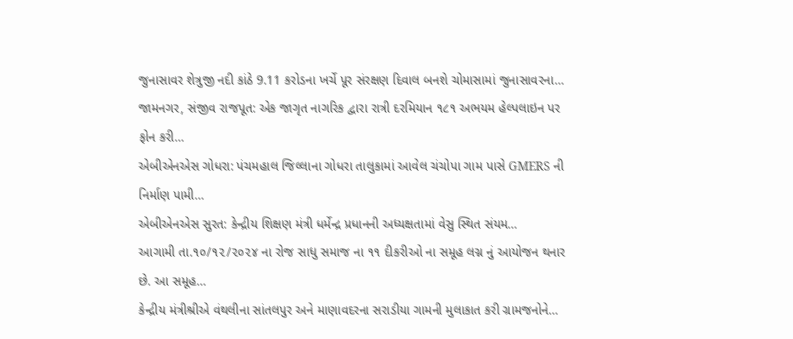જુનાસાવર શેત્રુજી નદી કાંઠે 9.11 કરોડના ખર્ચે પૂર સંરક્ષણ દિવાલ બનશે ચોમાસામાં જુનાસાવરના…
જામનગર, સંજીવ રાજપૂત: એક જાગૃત નાગરિક દ્વારા રાત્રી દરમિયાન ૧૮૧ અભયમ હેલ્પલાઇન પર ફોન કરી…
એબીએનએસ ગોધરા: પંચમહાલ જિલ્લાના ગોધરા તાલુકામાં આવેલ ચંચોપા ગામ પાસે GMERS ની નિર્માણ પામી…
એબીએનએસ સુરત: કેન્દ્રીય શિક્ષણ મંત્રી ધર્મેન્દ્ર પ્રધાનની અધ્યક્ષતામાં વેસુ સ્થિત સંયમ…
આગામી તા.૧૦/૧૨/૨૦૨૪ ના રોજ સાધુ સમાજ ના ૧૧ દીકરીઓ ના સમૂહ લગ્ન નું આયોજન થનાર છે. આ સમૂહ…
કેન્દ્રીય મંત્રીશ્રીએ વંથલીના સાંતલપુર અને માણાવદરના સરાડીયા ગામની મુલાકાત કરી ગ્રામજનોને…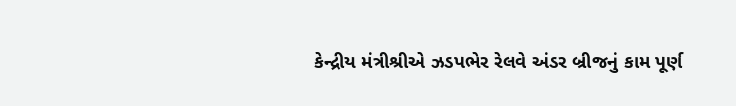કેન્દ્રીય મંત્રીશ્રીએ ઝડપભેર રેલવે અંડર બ્રીજનું કામ પૂર્ણ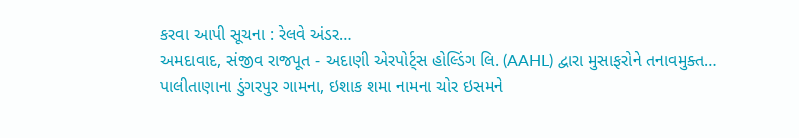કરવા આપી સૂચના : રેલવે અંડર…
અમદાવાદ, સંજીવ રાજપૂત - અદાણી એરપોર્ટ્સ હોલ્ડિંગ લિ. (AAHL) દ્વારા મુસાફરોને તનાવમુક્ત…
પાલીતાણાના ડુંગરપુર ગામના, ઇશાક શમા નામના ચોર ઇસમને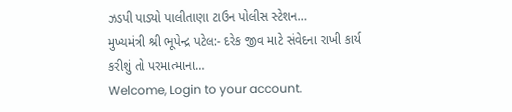ઝડપી પાડ્યો પાલીતાણા ટાઉન પોલીસ સ્ટેશન…
મુખ્યમંત્રી શ્રી ભૂપેન્દ્ર પટેલ:- દરેક જીવ માટે સંવેદના રાખી કાર્ય કરીશું તો પરમાત્માના…
Welcome, Login to your account.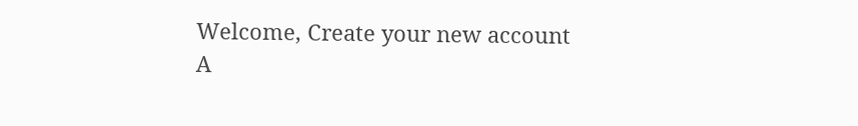Welcome, Create your new account
A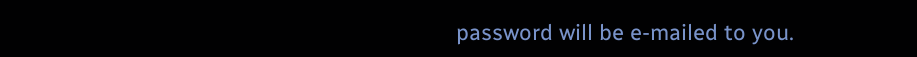password will be e-mailed to you.